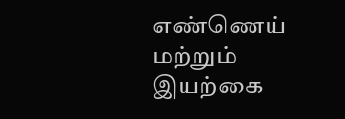எண்ணெய் மற்றும் இயற்கை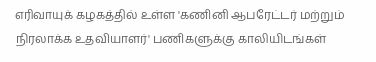எரிவாயுக் கழகத்தில் உள்ள 'கணினி ஆபரேட்டர் மற்றும் நிரலாக்க உதவியாளர்' பணிகளுக்கு காலியிடங்கள்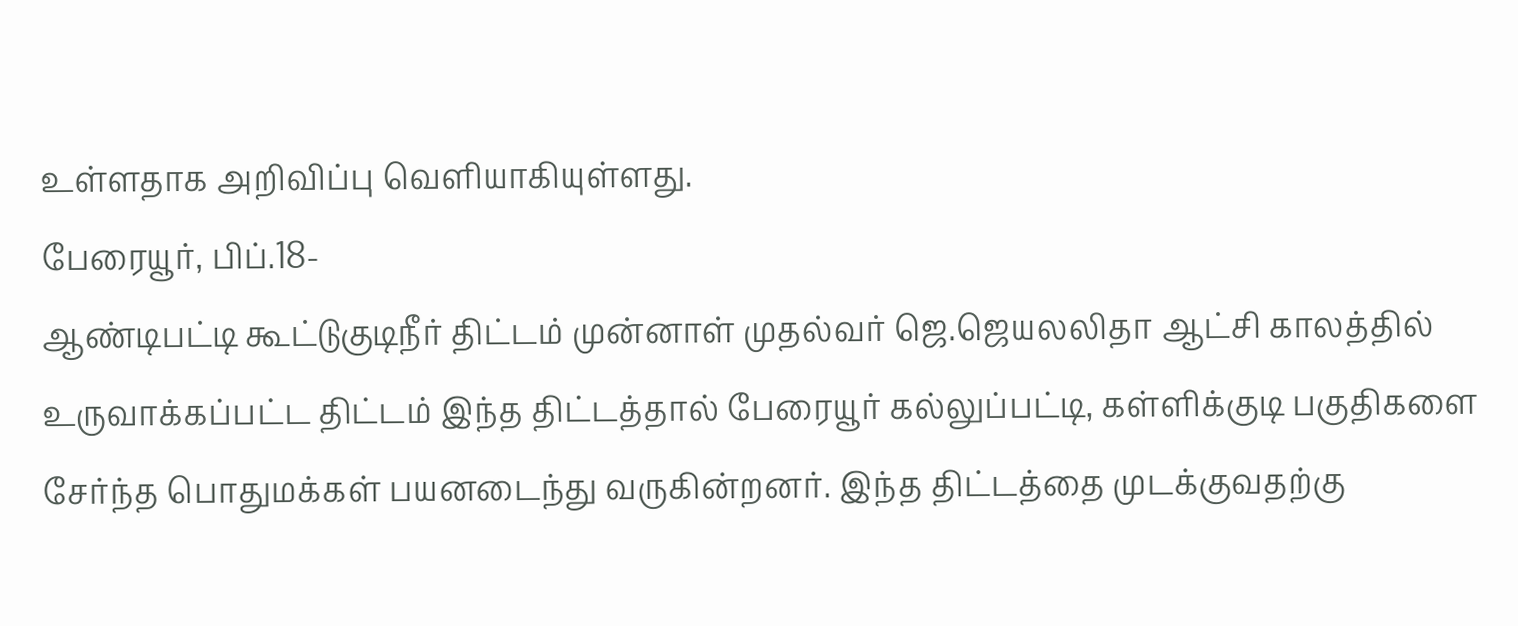உள்ளதாக அறிவிப்பு வெளியாகியுள்ளது.
பேரையூர், பிப்.18-
ஆண்டிபட்டி கூட்டுகுடிநீர் திட்டம் முன்னாள் முதல்வர் ஜெ.ஜெயலலிதா ஆட்சி காலத்தில் உருவாக்கப்பட்ட திட்டம் இந்த திட்டத்தால் பேரையூர் கல்லுப்பட்டி, கள்ளிக்குடி பகுதிகளை சேர்ந்த பொதுமக்கள் பயனடைந்து வருகின்றனர். இந்த திட்டத்தை முடக்குவதற்கு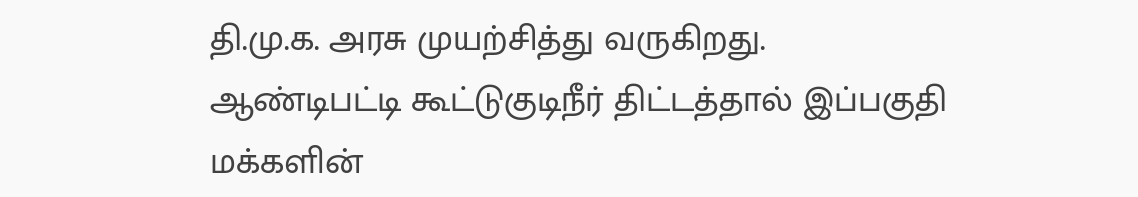தி.மு.க. அரசு முயற்சித்து வருகிறது.
ஆண்டிபட்டி கூட்டுகுடிநீர் திட்டத்தால் இப்பகுதி மக்களின்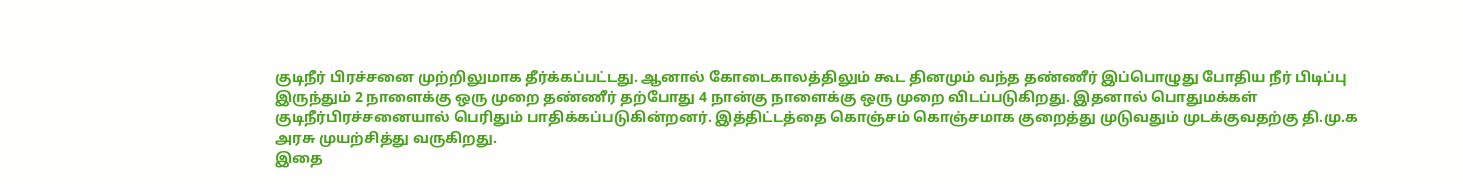குடிநீர் பிரச்சனை முற்றிலுமாக தீர்க்கப்பட்டது. ஆனால் கோடைகாலத்திலும் கூட தினமும் வந்த தண்ணீர் இப்பொழுது போதிய நீர் பிடிப்பு இருந்தும் 2 நாளைக்கு ஒரு முறை தண்ணீர் தற்போது 4 நான்கு நாளைக்கு ஒரு முறை விடப்படுகிறது. இதனால் பொதுமக்கள் குடிநீர்பிரச்சனையால் பெரிதும் பாதிக்கப்படுகின்றனர். இத்திட்டத்தை கொஞ்சம் கொஞ்சமாக குறைத்து முடுவதும் முடக்குவதற்கு தி.மு.க அரசு முயற்சித்து வருகிறது.
இதை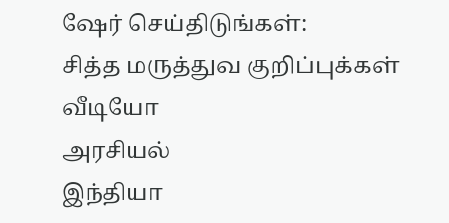ஷேர் செய்திடுங்கள்:
சித்த மருத்துவ குறிப்புக்கள்
வீடியோ
அரசியல்
இந்தியா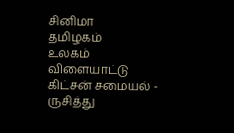சினிமா
தமிழகம்
உலகம்
விளையாட்டு
கிட்சன் சமையல் - ருசித்து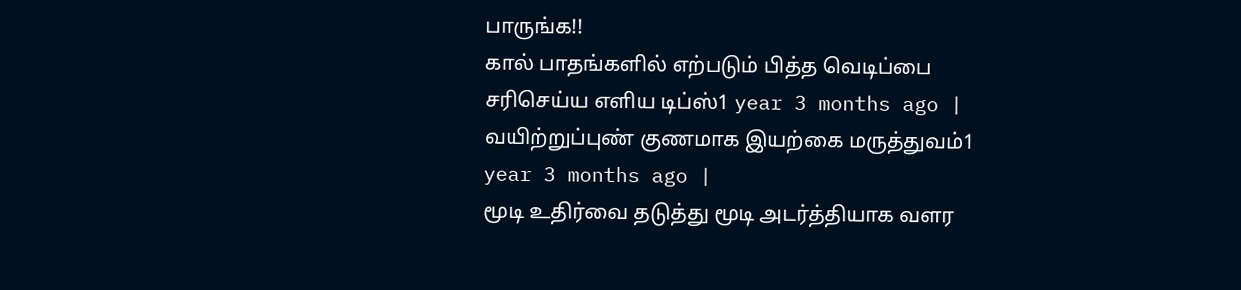பாருங்க!!
கால் பாதங்களில் எற்படும் பித்த வெடிப்பை சரிசெய்ய எளிய டிப்ஸ்1 year 3 months ago |
வயிற்றுப்புண் குணமாக இயற்கை மருத்துவம்1 year 3 months ago |
மூடி உதிர்வை தடுத்து மூடி அடர்த்தியாக வளர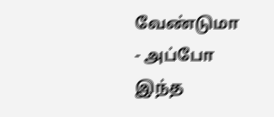வேண்டுமா - அப்போ இந்த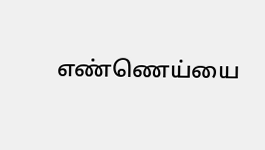எண்ணெய்யை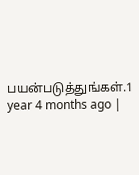பயன்படுத்துங்கள்.1 year 4 months ago |